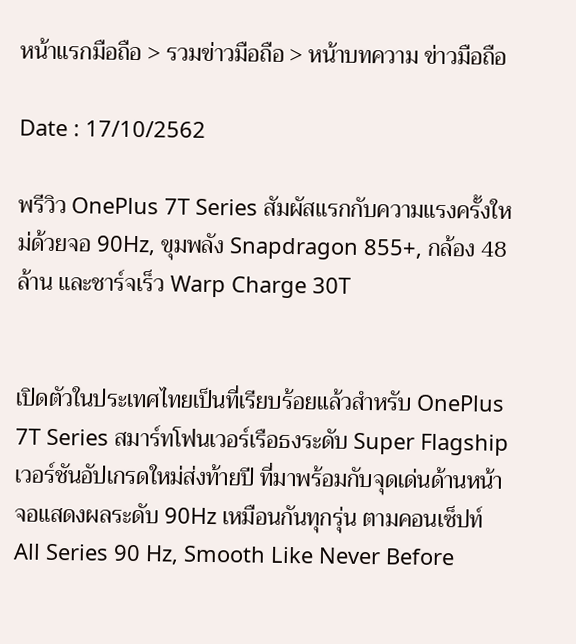หน้าแรกมือถือ > รวมข่าวมือถือ > หน้าบทความ ข่าวมือถือ

Date : 17/10/2562

พรีวิว OnePlus 7T Series สัมผัสแรกกับความแรงครั้งใหม่ด้วยจอ 90Hz, ขุมพลัง Snapdragon 855+, กล้อง 48 ล้าน และชาร์จเร็ว Warp Charge 30T


เปิดตัวในประเทศไทยเป็นที่เรียบร้อยแล้วสำหรับ OnePlus 7T Series สมาร์ทโฟนเวอร์เรือธงระดับ Super Flagship เวอร์ชันอัปเกรดใหม่ส่งท้ายปี ที่มาพร้อมกับจุดเด่นด้านหน้าจอแสดงผลระดับ 90Hz เหมือนกันทุกรุ่น ตามคอนเซ็ปท์ All Series 90 Hz, Smooth Like Never Before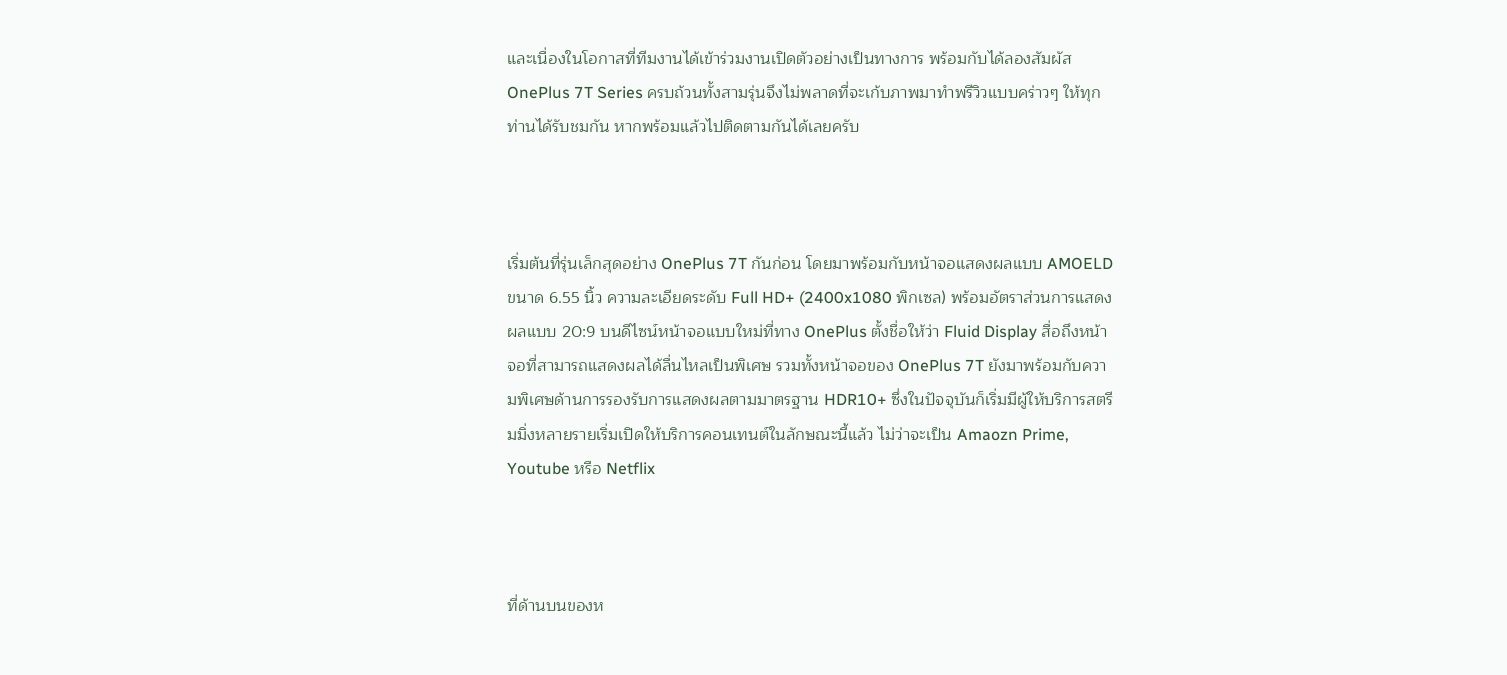และเนื่องในโอกาสที่ทีมงานได้เข้าร่วมงานเปิดตัวอย่างเป็นทางการ พร้อมกับได้ลองสัมผัส OnePlus 7T Series ครบถ้วนทั้งสามรุ่นจึงไม่พลาดที่จะเก้บภาพมาทำพรีวิวแบบคร่าวๆ ให้ทุกท่านได้รับชมกัน หากพร้อมแล้วไปติดตามกันได้เลยครับ



เริ่มต้นที่รุ่นเล็กสุดอย่าง OnePlus 7T กันก่อน โดยมาพร้อมกับหน้าจอแสดงผลแบบ AMOELD ขนาด 6.55 นิ้ว ความละเอียดระดับ Full HD+ (2400x1080 พิกเซล) พร้อมอัตราส่วนการแสดงผลแบบ 20:9 บนดีไซน์หน้าจอแบบใหม่ที่ทาง OnePlus ตั้งชื่อให้ว่า Fluid Display สื่อถึงหน้าจอที่สามารถแสดงผลได้ลื่นไหลเป็นพิเศษ รวมทั้งหน้าจอของ OnePlus 7T ยังมาพร้อมกับความพิเศษด้านการรองรับการแสดงผลตามมาตรฐาน HDR10+ ซึ่งในปัจจุบันก็เริ่มมีผู้ให้บริการสตรีมมิ่งหลายรายเริ่มเปิดให้บริการคอนเทนต์ในลักษณะนี้แล้ว ไม่ว่าจะเป็น Amaozn Prime, Youtube หรือ Netflix



ที่ด้านบนของห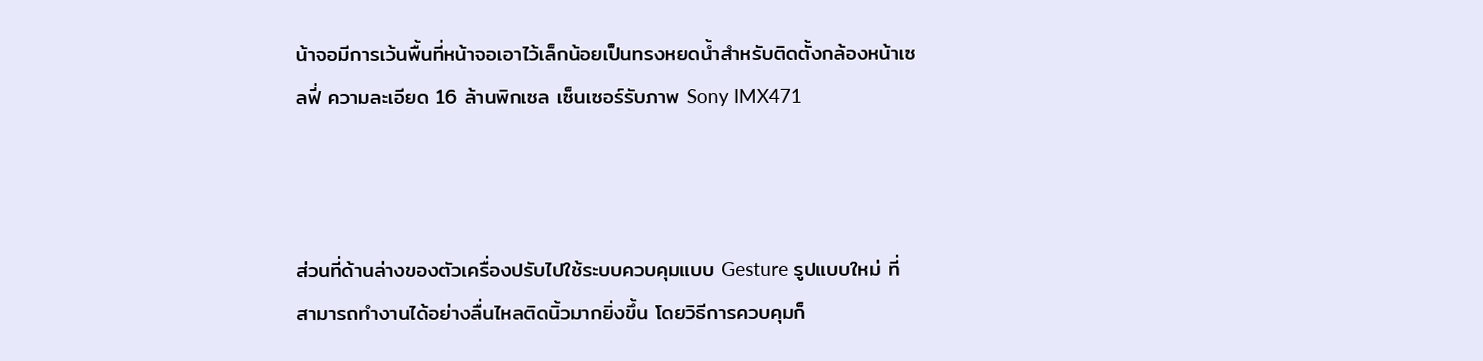น้าจอมีการเว้นพื้นที่หน้าจอเอาไว้เล็กน้อยเป็นทรงหยดน้ำสำหรับติดตั้งกล้องหน้าเซลฟี่ ความละเอียด 16 ล้านพิกเซล เซ็นเซอร์รับภาพ Sony IMX471



ส่วนที่ด้านล่างของตัวเครื่องปรับไปใช้ระบบควบคุมแบบ Gesture รูปแบบใหม่ ที่สามารถทำงานได้อย่างลื่นไหลติดนิ้วมากยิ่งขึ้น โดยวิธีการควบคุมก็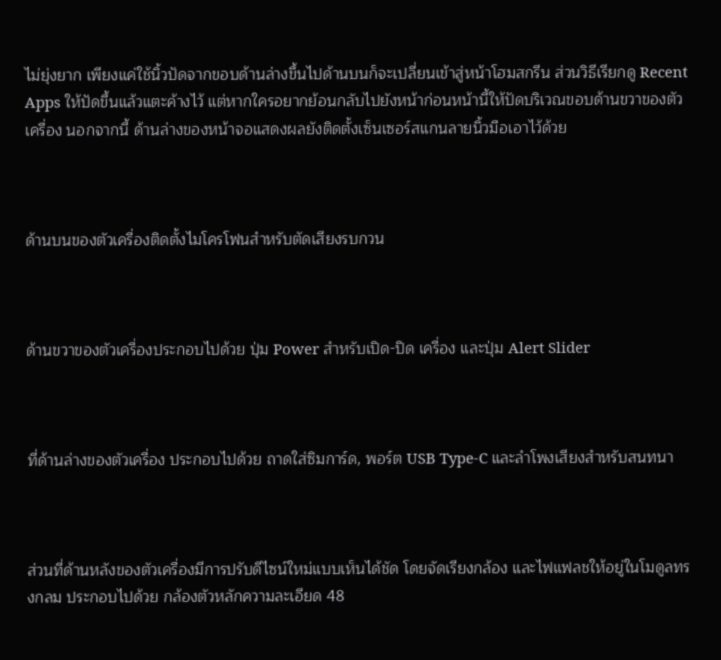ไม่ยุ่งยาก เพียงแค่ใช้นิ้วปัดจากขอบด้านล่างขึ้นไปด้านบนก็จะเปลี่ยนเข้าสู่หน้าโฮมสกรีน ส่วนวิธีเรียกดู Recent Apps ให้ปัดขึ้นแล้วแตะค้างไว้ แต่หากใครอยากย้อนกลับไปยังหน้าก่อนหน้านี้ให้ปัดบริเวณขอบด้านขวาของตัวเครื่อง นอกจากนี้ ด้านล่างของหน้าจอแสดงผลยังติดตั้งเซ็นเซอร์สแกนลายนิ้วมือเอาไว้ด้วย



ด้านบนของตัวเครื่องติดตั้งไมโครโฟนสำหรับตัดเสียงรบกวน



ด้านขวาของตัวเครื่องประกอบไปด้วย ปุ่ม Power สำหรับเปิด-ปิด เครื่อง และปุ่ม Alert Slider



ที่ด้านล่างของตัวเครื่อง ประกอบไปด้วย ถาดใส่ซิมการ์ด, พอร์ต USB Type-C และลำโพงเสียงสำหรับสนทนา



ส่วนที่ด้านหลังของตัวเครื่องมีการปรับดีไซน์ใหม่แบบเห็นได้ชัด โดยจัดเรียงกล้อง และไฟแฟลชให้อยู่ในโมดูลทรงกลม ประกอบไปด้วย กล้องตัวหลักความละเอียด 48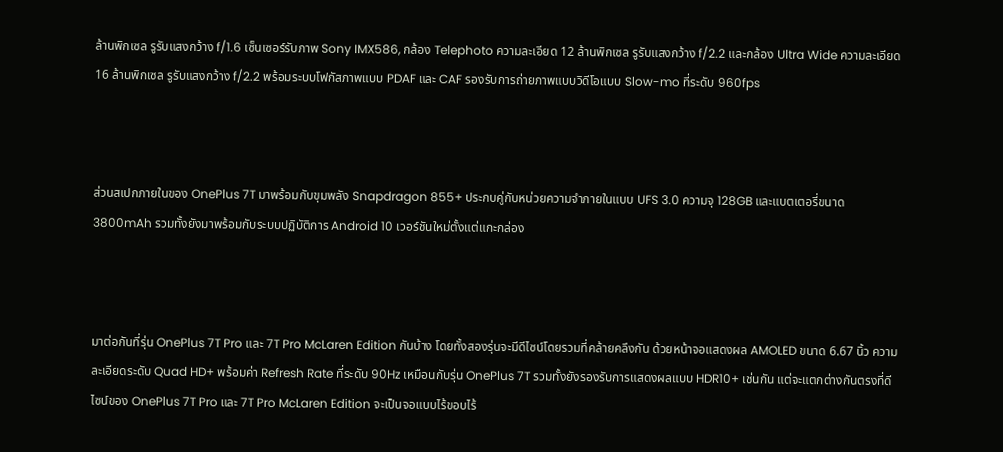ล้านพิกเซล รูรับแสงกว้าง f/1.6 เซ็นเซอร์รับภาพ Sony IMX586, กล้อง Telephoto ความละเอียด 12 ล้านพิกเซล รูรับแสงกว้าง f/2.2 และกล้อง Ultra Wide ความละเอียด 16 ล้านพิกเซล รูรับแสงกว้าง f/2.2 พร้อมระบบโฟกัสภาพแบบ PDAF และ CAF รองรับการถ่ายภาพแบบวิดีโอแบบ Slow-mo ที่ระดับ 960fps



ส่วนสเปกภายในของ OnePlus 7T มาพร้อมกับขุมพลัง Snapdragon 855+ ประกบคู่กับหน่วยความจำภายในแบบ UFS 3.0 ความจุ 128GB และแบตเตอรี่ขนาด 3800mAh รวมทั้งยังมาพร้อมกับระบบปฏิบัติการ Android 10 เวอร์ชันใหม่ตั้งแต่แกะกล่อง



มาต่อกันที่รุ่น OnePlus 7T Pro และ 7T Pro McLaren Edition กันบ้าง โดยทั้งสองรุ่นจะมีดีไซน์โดยรวมที่คล้ายคลึงกัน ด้วยหน้าจอแสดงผล AMOLED ขนาด 6.67 นิ้ว ความละเอียดระดับ Quad HD+ พร้อมค่า Refresh Rate ที่ระดับ 90Hz เหมือนกับรุ่น OnePlus 7T รวมทั้งยังรองรับการแสดงผลแบบ HDR10+ เช่นกัน แต่จะแตกต่างกันตรงที่ดีไซน์ของ OnePlus 7T Pro และ 7T Pro McLaren Edition จะเป็นจอแบบไร้ขอบไร้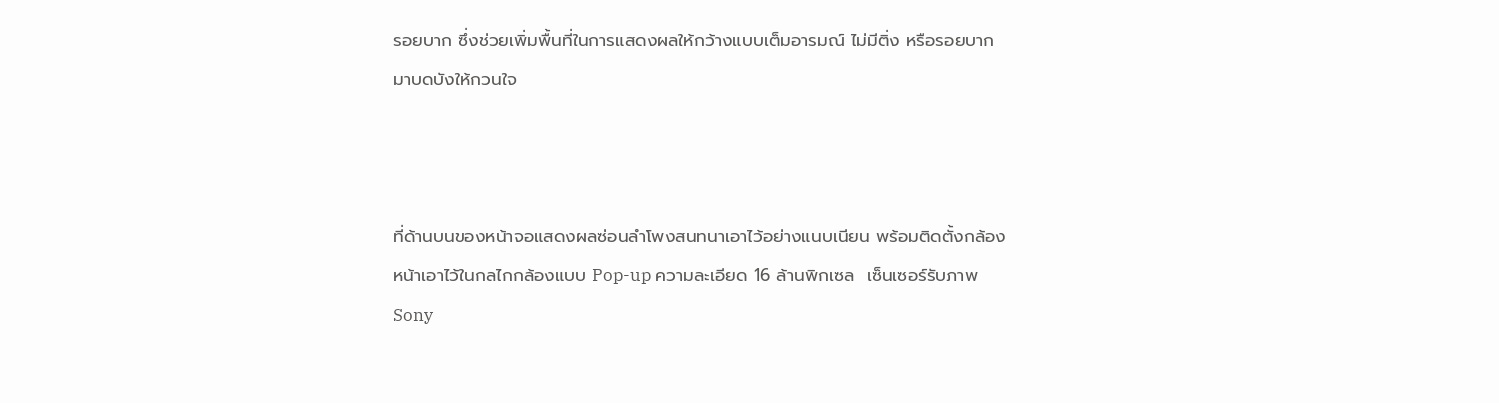รอยบาก ซึ่งช่วยเพิ่มพื้นที่ในการแสดงผลให้กว้างแบบเต็มอารมณ์ ไม่มีติ่ง หรือรอยบากมาบดบังให้กวนใจ



ที่ด้านบนของหน้าจอแสดงผลซ่อนลำโพงสนทนาเอาไว้อย่างแนบเนียน พร้อมติดตั้งกล้องหน้าเอาไว้ในกลไกกล้องแบบ Pop-up ความละเอียด 16 ล้านพิกเซล  เซ็นเซอร์รับภาพ Sony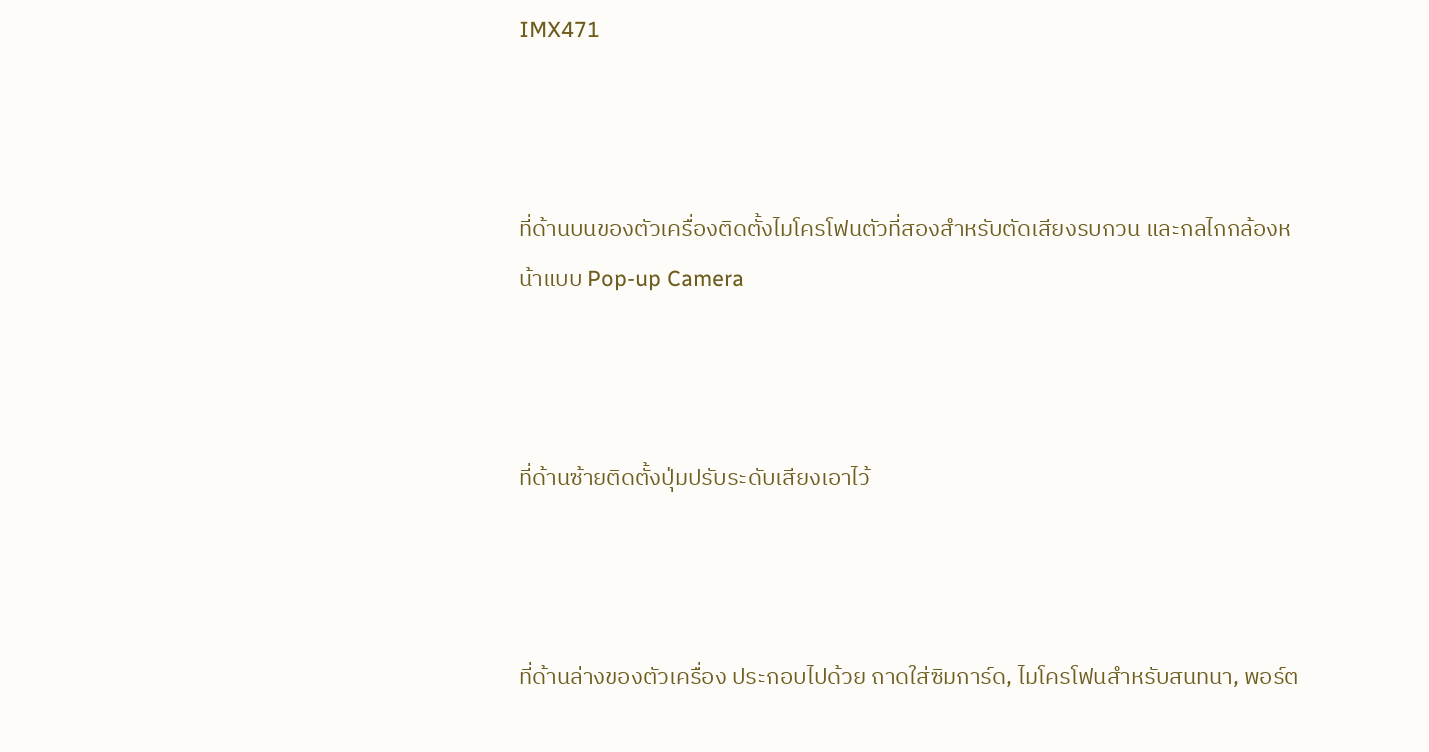IMX471



ที่ด้านบนของตัวเครื่องติดตั้งไมโครโฟนตัวที่สองสำหรับตัดเสียงรบกวน และกลไกกล้องหน้าแบบ Pop-up Camera



ที่ด้านซ้ายติดตั้งปุ่มปรับระดับเสียงเอาไว้



ที่ด้านล่างของตัวเครื่อง ประกอบไปด้วย ถาดใส่ซิมการ์ด, ไมโครโฟนสำหรับสนทนา, พอร์ต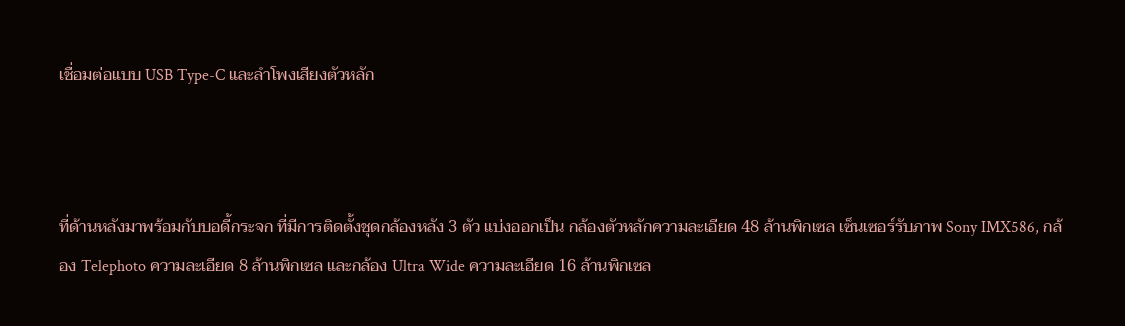เชื่อมต่อแบบ USB Type-C และลำโพงเสียงตัวหลัก



ที่ด้านหลังมาพร้อมกับบอดี้กระจก ที่มีการติดตั้งชุดกล้องหลัง 3 ตัว แบ่งออกเป็น กล้องตัวหลักความละเอียด 48 ล้านพิกเซล เซ็นเซอร์รับภาพ Sony IMX586, กล้อง Telephoto ความละเอียด 8 ล้านพิกเซล และกล้อง Ultra Wide ความละเอียด 16 ล้านพิกเซล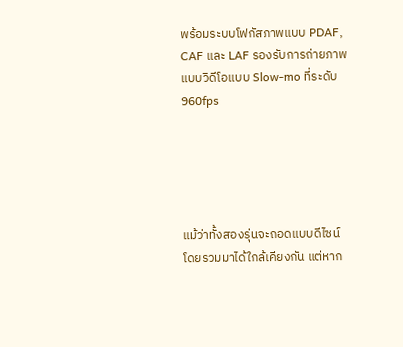พร้อมระบบโฟกัสภาพแบบ PDAF, CAF และ LAF รองรับการถ่ายภาพแบบวิดีโอแบบ Slow-mo ที่ระดับ 960fps





แม้ว่าทั้งสองรุ่นจะถอดแบบดีไซน์โดยรวมมาได้ใกล้เคียงกัน แต่หาก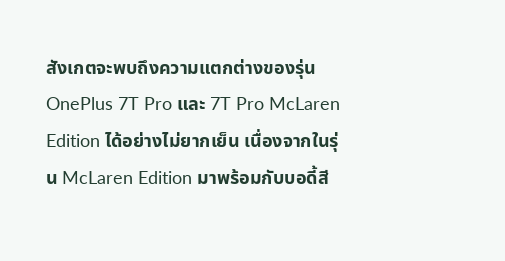สังเกตจะพบถึงความแตกต่างของรุ่น OnePlus 7T Pro และ 7T Pro McLaren Edition ได้อย่างไม่ยากเย็น เนื่องจากในรุ่น McLaren Edition มาพร้อมกับบอดี้สี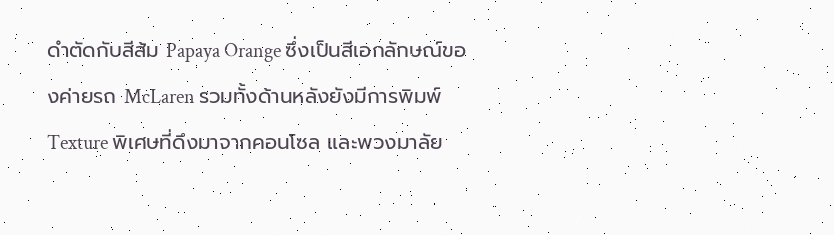ดำตัดกับสีส้ม Papaya Orange ซึ่งเป็นสีเอกลักษณ์ของค่ายรถ McLaren รวมทั้งด้านหลังยังมีการพิมพ์ Texture พิเศษที่ดึงมาจากคอนโซล และพวงมาลัย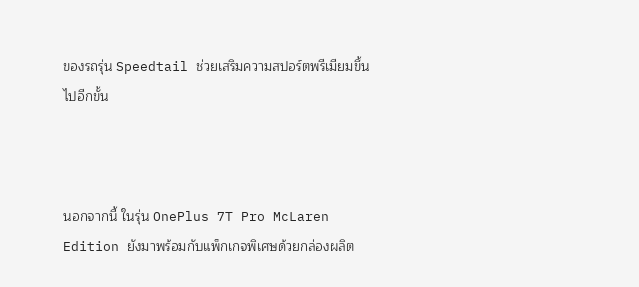ของรถรุ่น Speedtail ช่วยเสริมความสปอร์ตพรีเมียมขึ้นไปอีกขั้น



นอกจากนี้ ในรุ่น OnePlus 7T Pro McLaren Edition ยังมาพร้อมกับแพ็กเกจพิเศษด้วยกล่องผลิต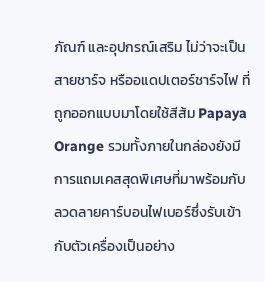ภัณฑ์ และอุปกรณ์เสริม ไม่ว่าจะเป็น สายชาร์จ หรืออแดปเตอร์ชาร์จไฟ ที่ถูกออกแบบมาโดยใช้สีส้ม Papaya Orange รวมทั้งภายในกล่องยังมีการแถมเคสสุดพิเศษที่มาพร้อมกับลวดลายคาร์บอนไฟเบอร์ซึ่งรับเข้ากับตัวเครื่องเป็นอย่าง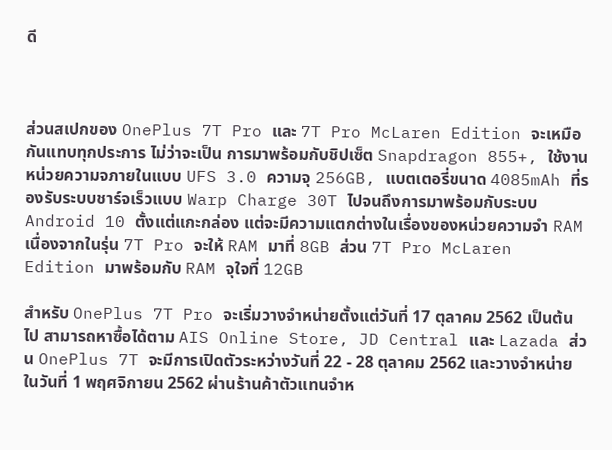ดี



ส่วนสเปกของ OnePlus 7T Pro และ 7T Pro McLaren Edition จะเหมือกันแทบทุกประการ ไม่ว่าจะเป็น การมาพร้อมกับชิปเซ็ต Snapdragon 855+, ใช้งานหน่วยความจภายในแบบ UFS 3.0 ความจุ 256GB, แบตเตอรี่ขนาด 4085mAh ที่รองรับระบบชาร์จเร็วแบบ Warp Charge 30T ไปจนถึงการมาพร้อมกับระบบ Android 10 ตั้งแต่แกะกล่อง แต่จะมีความแตกต่างในเรื่องของหน่วยความจำ RAM เนื่องจากในรุ่น 7T Pro จะให้ RAM มาที่ 8GB ส่วน 7T Pro McLaren Edition มาพร้อมกับ RAM จุใจที่ 12GB

สำหรับ OnePlus 7T Pro จะเริ่มวางจำหน่ายตั้งแต่วันที่ 17 ตุลาคม 2562 เป็นต้นไป สามารถหาซื้อได้ตาม AIS Online Store, JD Central และ Lazada ส่วน OnePlus 7T จะมีการเปิดตัวระหว่างวันที่ 22 - 28 ตุลาคม 2562 และวางจำหน่ายในวันที่ 1 พฤศจิกายน 2562 ผ่านร้านค้าตัวแทนจำห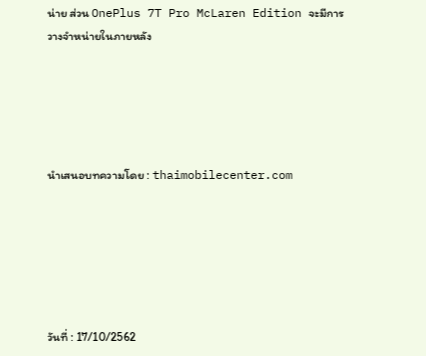น่าย ส่วน OnePlus 7T Pro McLaren Edition จะมีการวางจำหน่ายในภายหลัง





นำเสนอบทความโดย : thaimobilecenter.com






วันที่ : 17/10/2562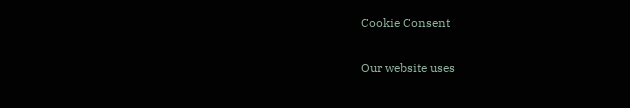Cookie Consent

Our website uses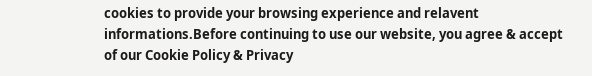cookies to provide your browsing experience and relavent informations.Before continuing to use our website, you agree & accept of our Cookie Policy & Privacy